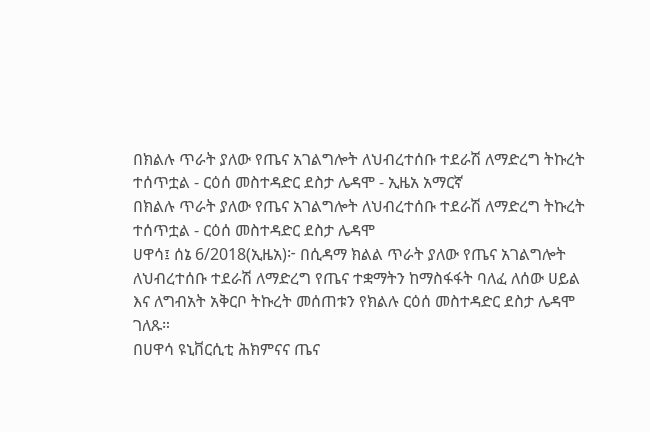በክልሉ ጥራት ያለው የጤና አገልግሎት ለህብረተሰቡ ተደራሽ ለማድረግ ትኩረት ተሰጥቷል - ርዕሰ መስተዳድር ደስታ ሌዳሞ - ኢዜአ አማርኛ
በክልሉ ጥራት ያለው የጤና አገልግሎት ለህብረተሰቡ ተደራሽ ለማድረግ ትኩረት ተሰጥቷል - ርዕሰ መስተዳድር ደስታ ሌዳሞ
ሀዋሳ፤ ሰኔ 6/2018(ኢዜአ)፦ በሲዳማ ክልል ጥራት ያለው የጤና አገልግሎት ለህብረተሰቡ ተደራሽ ለማድረግ የጤና ተቋማትን ከማስፋፋት ባለፈ ለሰው ሀይል እና ለግብአት አቅርቦ ትኩረት መሰጠቱን የክልሉ ርዕሰ መስተዳድር ደስታ ሌዳሞ ገለጹ።
በሀዋሳ ዩኒቨርሲቲ ሕክምናና ጤና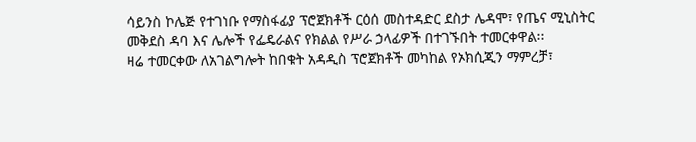ሳይንስ ኮሌጅ የተገነቡ የማስፋፊያ ፕሮጀክቶች ርዕሰ መስተዳድር ደስታ ሌዳሞ፣ የጤና ሚኒስትር መቅደስ ዳባ እና ሌሎች የፌዴራልና የክልል የሥራ ኃላፊዎች በተገኙበት ተመርቀዋል፡፡
ዛሬ ተመርቀው ለአገልግሎት ከበቁት አዳዲስ ፕሮጀክቶች መካከል የኦክሲጂን ማምረቻ፣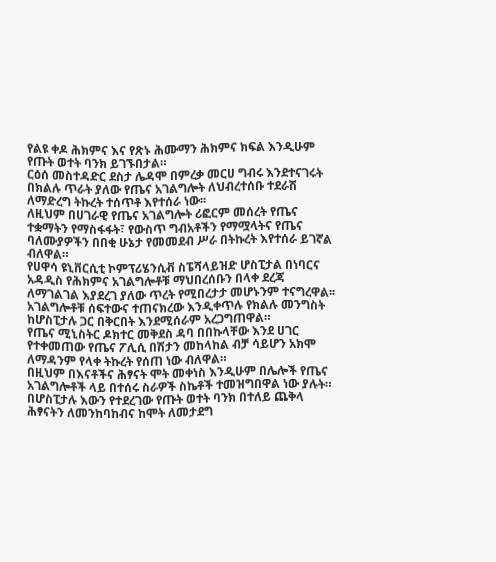የልዩ ቀዶ ሕክምና እና የጽኑ ሕሙማን ሕክምና ክፍል እንዲሁም የጡት ወተት ባንክ ይገኙበታል።
ርዕሰ መስተዳድር ደስታ ሌዳሞ በምረቃ መርሀ ግብሩ እንደተናገሩት በክልሉ ጥራት ያለው የጤና አገልግሎት ለህብረተሰቡ ተደራሽ ለማድረግ ትኩረት ተሰጥቶ እየተሰራ ነው፡፡
ለዚህም በሀገራዊ የጤና አገልግሎት ሪፎርም መሰረት የጤና ተቋማትን የማስፋፋት፣ የውስጥ ግብአቶችን የማሟላትና የጤና ባለሙያዎችን በበቂ ሁኔታ የመመደብ ሥራ በትኩረት እየተሰራ ይገኛል ብለዋል።
የሀዋሳ ዩኒቨርሲቲ ኮምፕሪሄንሲቭ ስፔሻላይዝድ ሆስፒታል በነባርና አዳዲስ የሕክምና አገልግሎቶቹ ማህበረሰቡን በላቀ ደረጃ ለማገልገል እያደረገ ያለው ጥረት የሚበረታታ መሆኑንም ተናግረዋል፡፡
አገልግሎቶቹ ሰፍተውና ተጠናክረው እንዲቀጥሉ የክልሉ መንግስት ከሆስፒታሉ ጋር በቅርበት እንደሚሰራም አረጋግጠዋል።
የጤና ሚኒስትር ዶክተር መቅደስ ዳባ በበኩላቸው እንደ ሀገር የተቀመጠው የጤና ፖሊሲ በሽታን መከላከል ብቻ ሳይሆን አክሞ ለማዳንም የላቀ ትኩረት የሰጠ ነው ብለዋል።
በዚህም በእናቶችና ሕፃናት ሞት መቀነስ እንዲሁም በሌሎች የጤና አገልግሎቶች ላይ በተሰሩ ስራዎች ስኬቶች ተመዝግበዋል ነው ያሉት።
በሆስፒታሉ እውን የተደረገው የጡት ወተት ባንክ በተለይ ጨቅላ ሕፃናትን ለመንከባከብና ከሞት ለመታደግ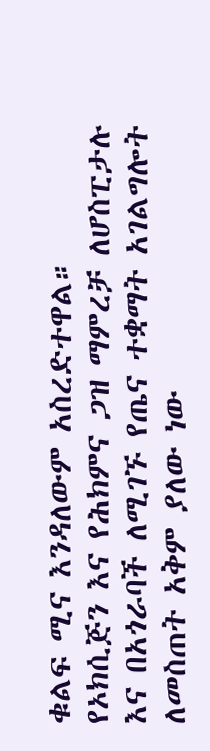ቁልፍ ሚና እንዳለውም አስረድተዋል።
የኦክሲጅን እና የሕክምና ጋዝ ማምረቻ ለሆስፒታሉ እና በአጎራባች ለሚገኙ የጤና ተቋማት አገልግሎት ለመስጠት አቅም ያለው ነው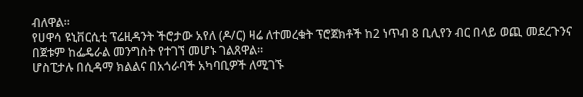ብለዋል።
የሀዋሳ ዩኒቨርሲቲ ፕሬዚዳንት ችሮታው አየለ (ዶ/ር) ዛሬ ለተመረቁት ፕሮጀክቶች ከ2 ነጥብ 8 ቢሊየን ብር በላይ ወጪ መደረጉንና በጀቱም ከፌዴራል መንግስት የተገኘ መሆኑ ገልጸዋል።
ሆስፒታሉ በሲዳማ ክልልና በአጎራባች አካባቢዎች ለሚገኙ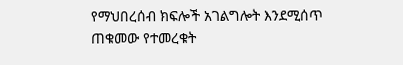የማህበረሰብ ክፍሎች አገልግሎት እንደሚሰጥ ጠቁመው የተመረቁት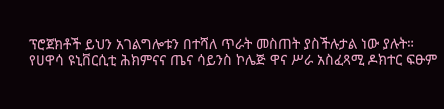ፕሮጀክቶች ይህን አገልግሎቱን በተሻለ ጥራት መስጠት ያስችሉታል ነው ያሉት።
የሀዋሳ ዩኒቨርሲቲ ሕክምናና ጤና ሳይንስ ኮሌጅ ዋና ሥራ አስፈጻሚ ዶክተር ፍፁም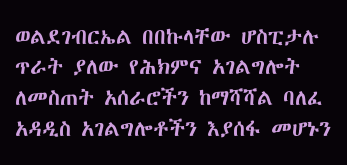ወልደገብርኤል በበኩላቸው ሆስፒታሉ ጥራት ያለው የሕክምና አገልግሎት ለመስጠት አሰራሮችን ከማሻሻል ባለፈ አዳዲስ አገልግሎቶችን እያሰፋ መሆኑን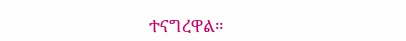ተናግረዋል።